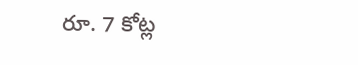రూ. 7 కోట్ల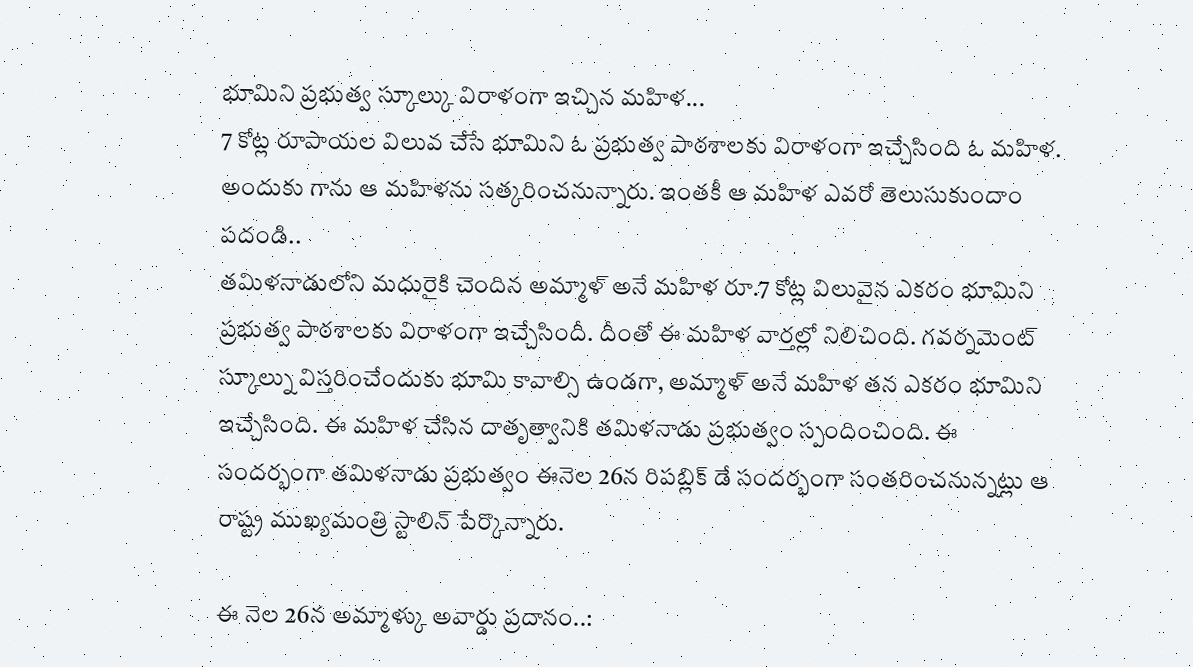భూమిని ప్రభుత్వ స్కూల్కు విరాళంగా ఇచ్చిన మహిళ...
7 కోట్ల రూపాయల విలువ చేసే భూమిని ఓ ప్రభుత్వ పాఠశాలకు విరాళంగా ఇచ్చేసింది ఓ మహిళ. అందుకు గాను ఆ మహిళను సత్కరించనున్నారు. ఇంతకీ ఆ మహిళ ఎవరో తెలుసుకుందాం పదండి..
తమిళనాడులోని మధురైకి చెందిన అమ్మాళ్ అనే మహిళ రూ.7 కోట్ల విలువైన ఎకరం భూమిని ప్రభుత్వ పాఠశాలకు విరాళంగా ఇచ్చేసిందీ. దీంతో ఈ మహిళ వార్తల్లో నిలిచింది. గవర్నమెంట్ స్కూల్ను విస్తరించేందుకు భూమి కావాల్సి ఉండగా, అమ్మాళ్ అనే మహిళ తన ఎకరం భూమిని ఇచ్చేసింది. ఈ మహిళ చేసిన దాతృత్వానికి తమిళనాడు ప్రభుత్వం స్పందించింది. ఈ సందర్భంగా తమిళనాడు ప్రభుత్వం ఈనెల 26న రిపబ్లిక్ డే సందర్భంగా సంతరించనున్నట్లు ఆ రాష్ట్ర ముఖ్యమంత్రి స్టాలిన్ పేర్కొన్నారు.

ఈ నెల 26న అమ్మాళ్కు అవార్డు ప్రదానం..: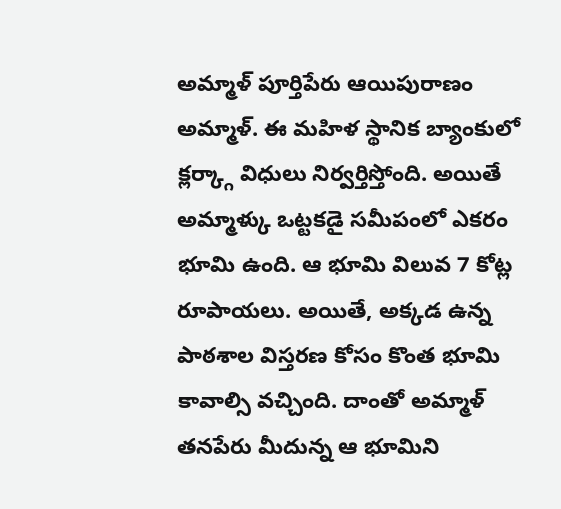అమ్మాళ్ పూర్తిపేరు ఆయిపురాణం అమ్మాళ్. ఈ మహిళ స్థానిక బ్యాంకులో క్లర్క్గా విధులు నిర్వర్తిస్తోంది. అయితే అమ్మాళ్కు ఒట్టకడై సమీపంలో ఎకరం భూమి ఉంది. ఆ భూమి విలువ 7 కోట్ల రూపాయలు. అయితే, అక్కడ ఉన్న పాఠశాల విస్తరణ కోసం కొంత భూమి కావాల్సి వచ్చింది. దాంతో అమ్మాళ్ తనపేరు మీదున్న ఆ భూమిని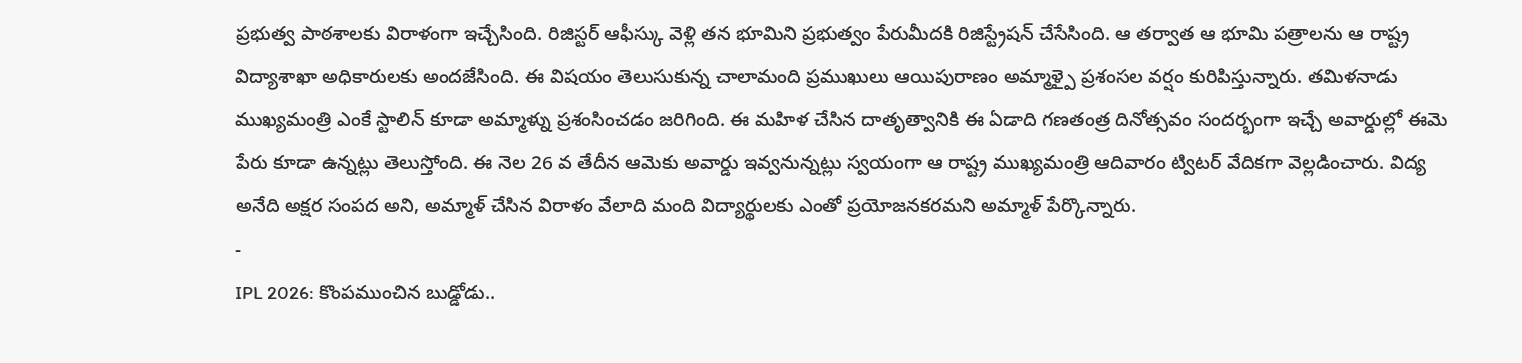ప్రభుత్వ పాఠశాలకు విరాళంగా ఇచ్చేసింది. రిజిస్టర్ ఆఫీస్కు వెళ్లి తన భూమిని ప్రభుత్వం పేరుమీదకి రిజిస్ట్రేషన్ చేసేసింది. ఆ తర్వాత ఆ భూమి పత్రాలను ఆ రాష్ట్ర విద్యాశాఖా అధికారులకు అందజేసింది. ఈ విషయం తెలుసుకున్న చాలామంది ప్రముఖులు ఆయిపురాణం అమ్మాళ్పై ప్రశంసల వర్షం కురిపిస్తున్నారు. తమిళనాడు ముఖ్యమంత్రి ఎంకే స్టాలిన్ కూడా అమ్మాళ్ను ప్రశంసించడం జరిగింది. ఈ మహిళ చేసిన దాతృత్వానికి ఈ ఏడాది గణతంత్ర దినోత్సవం సందర్భంగా ఇచ్చే అవార్డుల్లో ఈమె పేరు కూడా ఉన్నట్లు తెలుస్తోంది. ఈ నెల 26 వ తేదీన ఆమెకు అవార్డు ఇవ్వనున్నట్లు స్వయంగా ఆ రాష్ట్ర ముఖ్యమంత్రి ఆదివారం ట్విటర్ వేదికగా వెల్లడించారు. విద్య అనేది అక్షర సంపద అని, అమ్మాళ్ చేసిన విరాళం వేలాది మంది విద్యార్థులకు ఎంతో ప్రయోజనకరమని అమ్మాళ్ పేర్కొన్నారు.
-
IPL 2026: కొంపముంచిన బుడ్డోడు..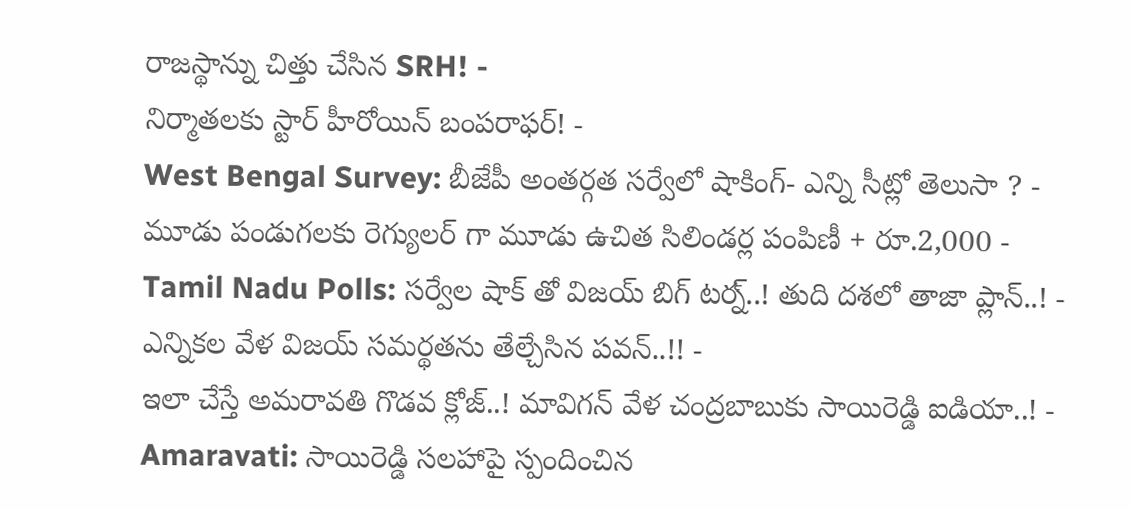రాజస్థాన్ను చిత్తు చేసిన SRH! -
నిర్మాతలకు స్టార్ హీరోయిన్ బంపరాఫర్! -
West Bengal Survey: బీజేపీ అంతర్గత సర్వేలో షాకింగ్- ఎన్ని సీట్లో తెలుసా ? -
మూడు పండుగలకు రెగ్యులర్ గా మూడు ఉచిత సిలిండర్ల పంపిణీ + రూ.2,000 -
Tamil Nadu Polls: సర్వేల షాక్ తో విజయ్ బిగ్ టర్న్..! తుది దశలో తాజా ప్లాన్..! -
ఎన్నికల వేళ విజయ్ సమర్థతను తేల్చేసిన పవన్..!! -
ఇలా చేస్తే అమరావతి గొడవ క్లోజ్..! మావిగన్ వేళ చంద్రబాబుకు సాయిరెడ్డి ఐడియా..! -
Amaravati: సాయిరెడ్డి సలహాపై స్పందించిన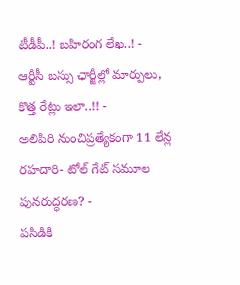టీడీపీ..! బహిరంగ లేఖ..! -
ఆర్టీసీ బస్సు ఛార్జీల్లో మార్పులు, కొత్త రేట్లు ఇలా..!! -
అలిపిరి నుంచిప్రత్యేకంగా 11 లేన్ల రహదారి- టోల్ గేట్ సమూల పునరుద్ధరణ? -
పసిడికి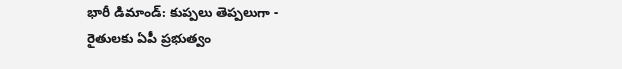భారీ డిమాండ్: కుప్పలు తెప్పలుగా -
రైతులకు ఏపీ ప్రభుత్వం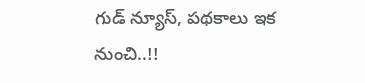గుడ్ న్యూస్, పథకాలు ఇక నుంచి..!!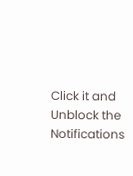Click it and Unblock the Notifications